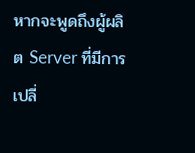หากจะพูดถึงผู้ผลิต Server ที่มีการเปลี่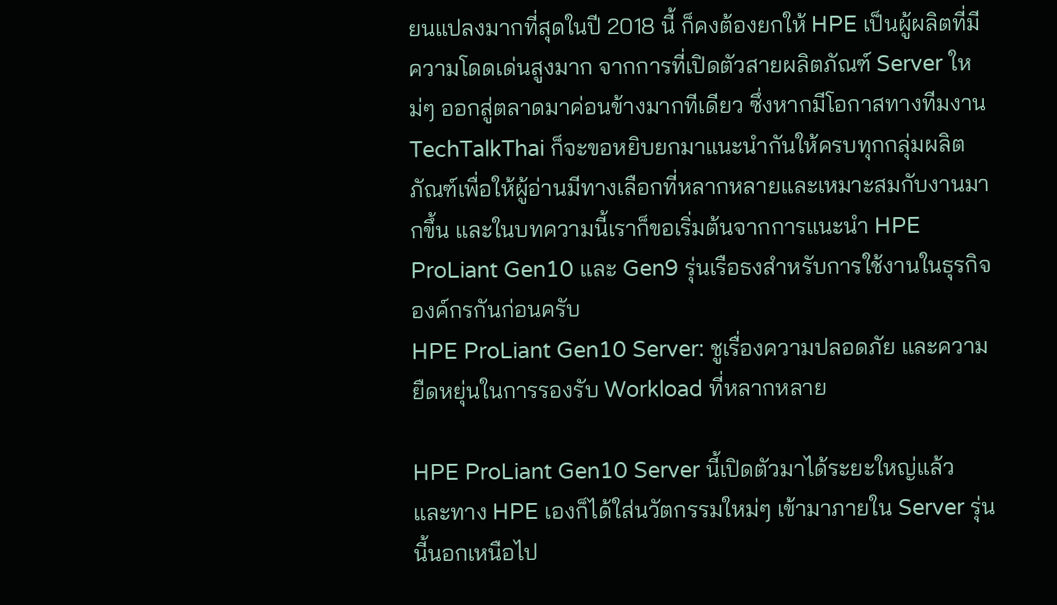ยนแปลงมากที่สุดในปี 2018 นี้ ก็คงต้องยกให้ HPE เป็นผู้ผลิตที่มีความโดดเด่นสูงมาก จากการที่เปิดตัวสายผลิตภัณฑ์ Server ใหม่ๆ ออกสู่ตลาดมาค่อนข้างมากทีเดียว ซึ่งหากมีโอกาสทางทีมงาน TechTalkThai ก็จะขอหยิบยกมาแนะนำกันให้ครบทุกกลุ่มผลิตภัณฑ์เพื่อให้ผู้อ่านมีทางเลือกที่หลากหลายและเหมาะสมกับงานมากขึ้น และในบทความนี้เราก็ขอเริ่มต้นจากการแนะนำ HPE ProLiant Gen10 และ Gen9 รุ่นเรือธงสำหรับการใช้งานในธุรกิจองค์กรกันก่อนครับ
HPE ProLiant Gen10 Server: ชูเรื่องความปลอดภัย และความยืดหยุ่นในการรองรับ Workload ที่หลากหลาย

HPE ProLiant Gen10 Server นี้เปิดตัวมาได้ระยะใหญ่แล้ว และทาง HPE เองก็ได้ใส่นวัตกรรมใหม่ๆ เข้ามาภายใน Server รุ่นนี้นอกเหนือไป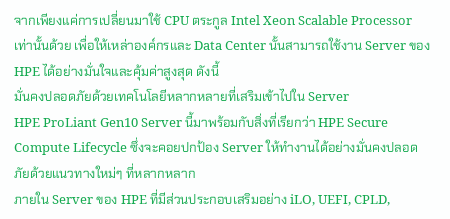จากเพียงแค่การเปลี่ยนมาใช้ CPU ตระกูล Intel Xeon Scalable Processor เท่านั้นด้วย เพื่อให้เหล่าองค์กรและ Data Center นั้นสามารถใช้งาน Server ของ HPE ได้อย่างมั่นใจและคุ้มค่าสูงสุด ดังนี้
มั่นคงปลอดภัยด้วยเทคโนโลยีหลากหลายที่เสริมเข้าไปใน Server
HPE ProLiant Gen10 Server นี้มาพร้อมกับสิ่งที่เรียกว่า HPE Secure Compute Lifecycle ซึ่งจะคอยปกป้อง Server ให้ทำงานได้อย่างมั่นคงปลอดภัยด้วยแนวทางใหม่ๆ ที่หลากหลาก
ภายใน Server ของ HPE ที่มีส่วนประกอบเสริมอย่าง iLO, UEFI, CPLD,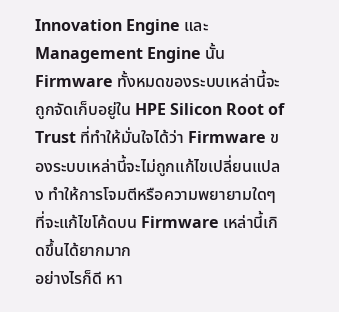Innovation Engine และ Management Engine นั้น Firmware ทั้งหมดของระบบเหล่านี้จะถูกจัดเก็บอยู่ใน HPE Silicon Root of Trust ที่ทำให้มั่นใจได้ว่า Firmware ของระบบเหล่านี้จะไม่ถูกแก้ไขเปลี่ยนแปลง ทำให้การโจมตีหรือความพยายามใดๆ ที่จะแก้ไขโค้ดบน Firmware เหล่านี้เกิดขึ้นได้ยากมาก
อย่างไรก็ดี หา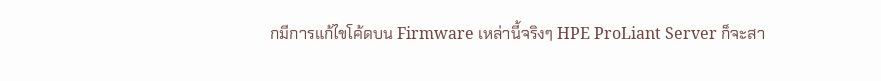กมีการแก้ไขโค้ดบน Firmware เหล่านี้จริงๆ HPE ProLiant Server ก็จะสา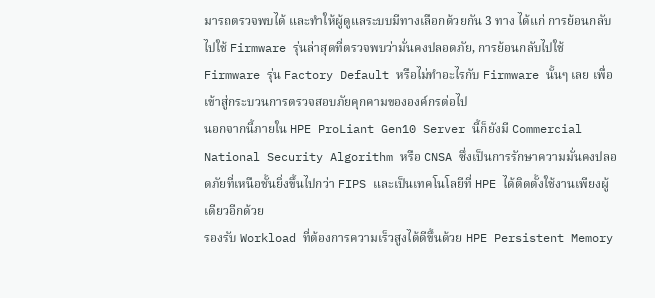มารถตรวจพบได้ และทำให้ผู้ดูแลระบบมีทางเลือกด้วยกัน 3 ทาง ได้แก่ การย้อนกลับไปใช้ Firmware รุ่นล่าสุดที่ตรวจพบว่ามั่นคงปลอดภัย, การย้อนกลับไปใช้ Firmware รุ่น Factory Default หรือไม่ทำอะไรกับ Firmware นั้นๆ เลย เพื่อเข้าสู่กระบวนการตรวจสอบภัยคุกคามขององค์กรต่อไป
นอกจากนี้ภายใน HPE ProLiant Gen10 Server นี้ก็ยังมี Commercial National Security Algorithm หรือ CNSA ซึ่งเป็นการรักษาความมั่นคงปลอดภัยที่เหนือชั้นยิ่งขึ้นไปกว่า FIPS และเป็นเทคโนโลยีที่ HPE ได้ติดตั้งใช้งานเพียงผู้เดียวอีกด้วย
รองรับ Workload ที่ต้องการความเร็วสูงได้ดีขึ้นด้วย HPE Persistent Memory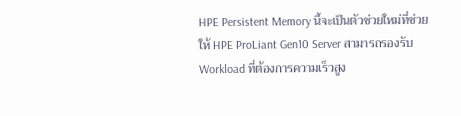HPE Persistent Memory นี้จะเป็นตัวช่วยใหม่ที่ช่วยให้ HPE ProLiant Gen10 Server สามารถรองรับ Workload ที่ต้องการความเร็วสูง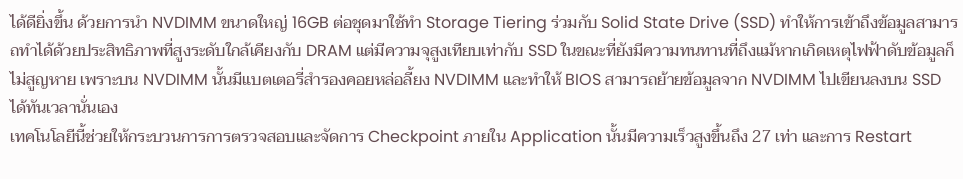ได้ดียิ่งขึ้น ด้วยการนำ NVDIMM ขนาดใหญ่ 16GB ต่อชุดมาใช้ทำ Storage Tiering ร่วมกับ Solid State Drive (SSD) ทำให้การเข้าถึงข้อมูลสามารถทำได้ด้วยประสิทธิภาพที่สูงระดับใกล้เคียงกับ DRAM แต่มีความจุสูงเทียบเท่ากับ SSD ในขณะที่ยังมีความทนทานที่ถึงแม้หากเกิดเหตุไฟฟ้าดับข้อมูลก็ไม่สูญหาย เพราะบน NVDIMM นั้นมีแบตเตอรี่สำรองคอยหล่อลี้ยง NVDIMM และทำให้ BIOS สามารถย้ายข้อมูลจาก NVDIMM ไปเขียนลงบน SSD ได้ทันเวลานั่นเอง
เทคโนโลยีนี้ช่วยให้กระบวนการการตรวจสอบและจัดการ Checkpoint ภายใน Application นั้นมีความเร็วสูงขึ้นถึง 27 เท่า และการ Restart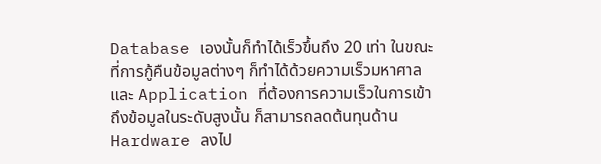Database เองนั้นก็ทำได้เร็วขึ้นถึง 20 เท่า ในขณะที่การกู้คืนข้อมูลต่างๆ ก็ทำได้ด้วยความเร็วมหาศาล และ Application ที่ต้องการความเร็วในการเข้าถึงข้อมูลในระดับสูงนั้น ก็สามารถลดต้นทุนด้าน Hardware ลงไป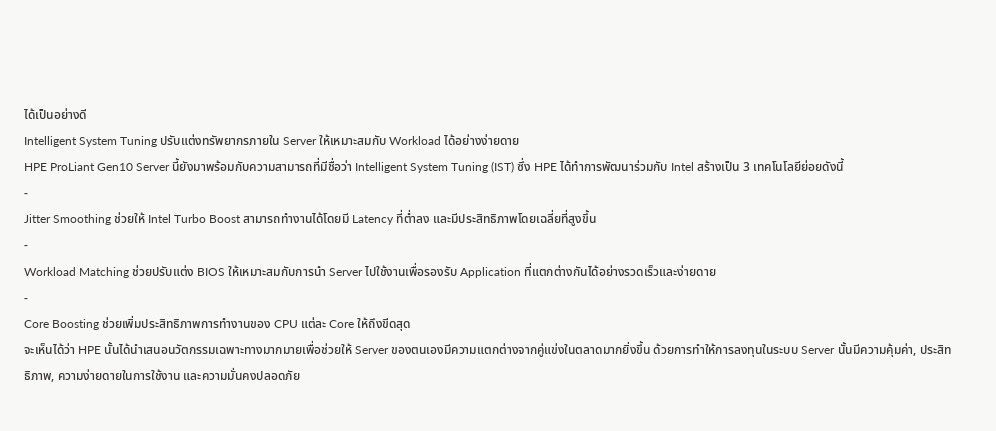ได้เป็นอย่างดี
Intelligent System Tuning ปรับแต่งทรัพยากรภายใน Server ให้เหมาะสมกับ Workload ได้อย่างง่ายดาย
HPE ProLiant Gen10 Server นี้ยังมาพร้อมกับความสามารถที่มีชื่อว่า Intelligent System Tuning (IST) ซึ่ง HPE ได้ทำการพัฒนาร่วมกับ Intel สร้างเป็น 3 เทคโนโลยีย่อยดังนี้
-
Jitter Smoothing ช่วยให้ Intel Turbo Boost สามารถทำงานได้โดยมี Latency ที่ต่ำลง และมีประสิทธิภาพโดยเฉลี่ยที่สูงขึ้น
-
Workload Matching ช่วยปรับแต่ง BIOS ให้เหมาะสมกับการนำ Server ไปใช้งานเพื่อรองรับ Application ที่แตกต่างกันได้อย่างรวดเร็วและง่ายดาย
-
Core Boosting ช่วยเพิ่มประสิทธิภาพการทำงานของ CPU แต่ละ Core ให้ถึงขีดสุด
จะเห็นได้ว่า HPE นั้นได้นำเสนอนวัตกรรมเฉพาะทางมากมายเพื่อช่วยให้ Server ของตนเองมีความแตกต่างจากคู่แข่งในตลาดมากยิ่งขึ้น ด้วยการทำให้การลงทุนในระบบ Server นั้นมีความคุ้มค่า, ประสิทธิภาพ, ความง่ายดายในการใช้งาน และความมั่นคงปลอดภัย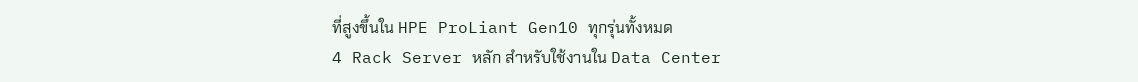ที่สูงขึ้นใน HPE ProLiant Gen10 ทุกรุ่นทั้งหมด
4 Rack Server หลัก สำหรับใช้งานใน Data Center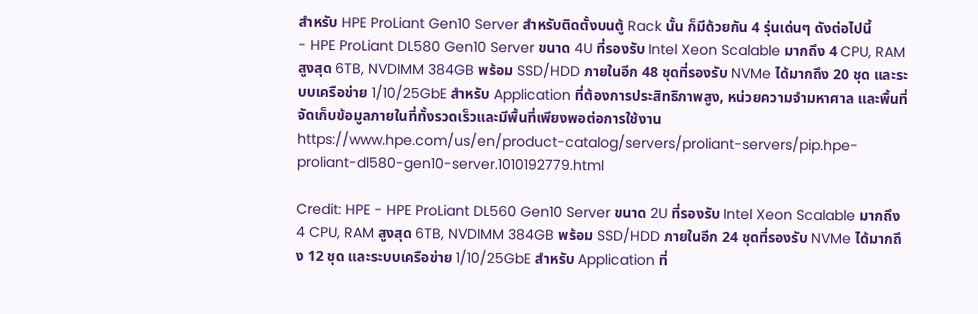สำหรับ HPE ProLiant Gen10 Server สำหรับติดตั้งบนตู้ Rack นั้น ก็มีด้วยกัน 4 รุ่นเด่นๆ ดังต่อไปนี้
- HPE ProLiant DL580 Gen10 Server ขนาด 4U ที่รองรับ Intel Xeon Scalable มากถึง 4 CPU, RAM สูงสุด 6TB, NVDIMM 384GB พร้อม SSD/HDD ภายในอีก 48 ชุดที่รองรับ NVMe ได้มากถึง 20 ชุด และระบบเครือข่าย 1/10/25GbE สำหรับ Application ที่ต้องการประสิทธิภาพสูง, หน่วยความจำมหาศาล และพื้นที่จัดเก็บข้อมูลภายในที่ทั้งรวดเร็วและมีพื้นที่เพียงพอต่อการใช้งาน https://www.hpe.com/us/en/product-catalog/servers/proliant-servers/pip.hpe-proliant-dl580-gen10-server.1010192779.html

Credit: HPE - HPE ProLiant DL560 Gen10 Server ขนาด 2U ที่รองรับ Intel Xeon Scalable มากถึง 4 CPU, RAM สูงสุด 6TB, NVDIMM 384GB พร้อม SSD/HDD ภายในอีก 24 ชุดที่รองรับ NVMe ได้มากถึง 12 ชุด และระบบเครือข่าย 1/10/25GbE สำหรับ Application ที่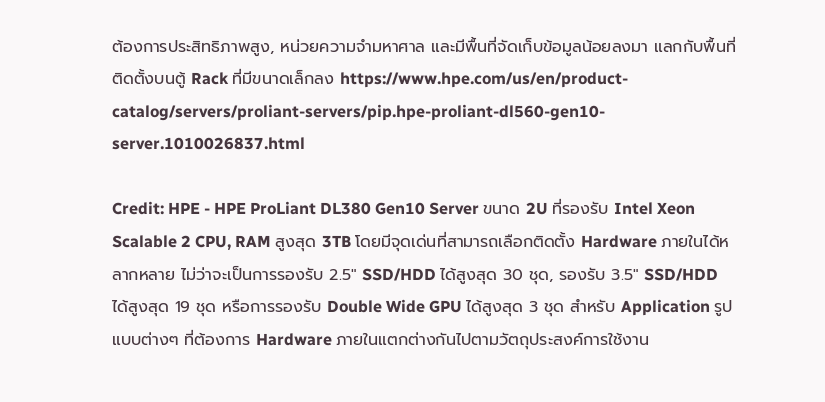ต้องการประสิทธิภาพสูง, หน่วยความจำมหาศาล และมีพื้นที่จัดเก็บข้อมูลน้อยลงมา แลกกับพื้นที่ติดตั้งบนตู้ Rack ที่มีขนาดเล็กลง https://www.hpe.com/us/en/product-catalog/servers/proliant-servers/pip.hpe-proliant-dl560-gen10-server.1010026837.html

Credit: HPE - HPE ProLiant DL380 Gen10 Server ขนาด 2U ที่รองรับ Intel Xeon Scalable 2 CPU, RAM สูงสุด 3TB โดยมีจุดเด่นที่สามารถเลือกติดตั้ง Hardware ภายในได้หลากหลาย ไม่ว่าจะเป็นการรองรับ 2.5″ SSD/HDD ได้สูงสุด 30 ชุด, รองรับ 3.5″ SSD/HDD ได้สูงสุด 19 ชุด หรือการรองรับ Double Wide GPU ได้สูงสุด 3 ชุด สำหรับ Application รูปแบบต่างๆ ที่ต้องการ Hardware ภายในแตกต่างกันไปตามวัตถุประสงค์การใช้งาน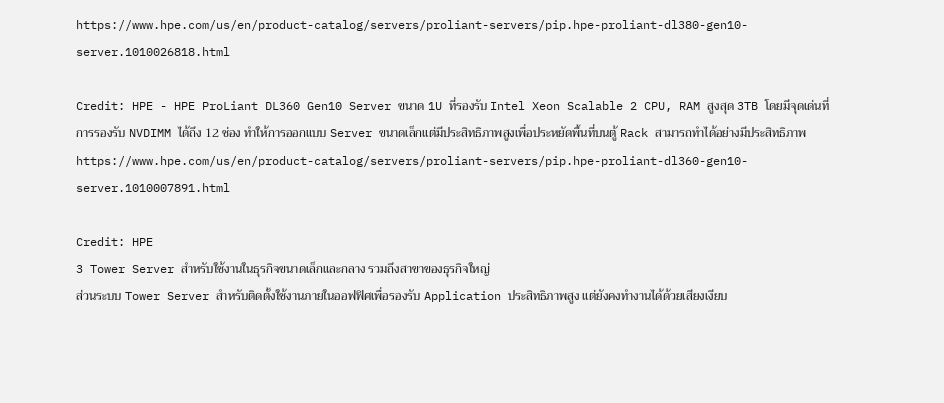https://www.hpe.com/us/en/product-catalog/servers/proliant-servers/pip.hpe-proliant-dl380-gen10-server.1010026818.html

Credit: HPE - HPE ProLiant DL360 Gen10 Server ขนาด 1U ที่รองรับ Intel Xeon Scalable 2 CPU, RAM สูงสุด 3TB โดยมีจุดเด่นที่การรองรับ NVDIMM ได้ถึง 12 ช่อง ทำให้การออกแบบ Server ขนาดเล็กแต่มีประสิทธิภาพสูงเพื่อประหยัดพื้นที่บนตู้ Rack สามารถทำได้อย่างมีประสิทธิภาพ https://www.hpe.com/us/en/product-catalog/servers/proliant-servers/pip.hpe-proliant-dl360-gen10-server.1010007891.html

Credit: HPE
3 Tower Server สำหรับใช้งานในธุรกิจขนาดเล็กและกลาง รวมถึงสาขาของธุรกิจใหญ่
ส่วนระบบ Tower Server สำหรับติดตั้งใช้งานภายในออฟฟิศเพื่อรองรับ Application ประสิทธิภาพสูง แต่ยังคงทำงานได้ด้วยเสียงเงียบ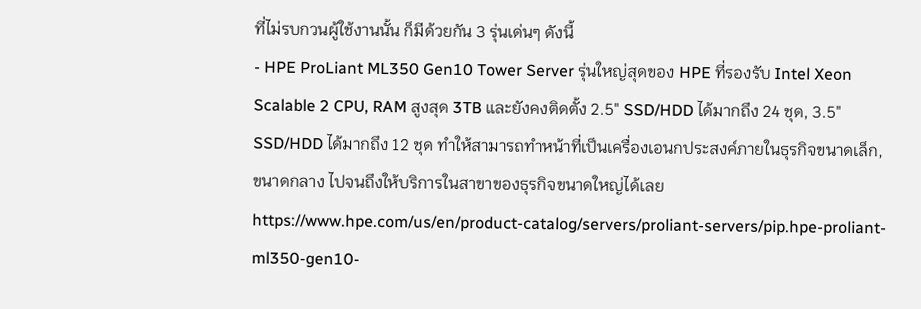ที่ไม่รบกวนผู้ใช้งานนั้น ก็มีด้วยกัน 3 รุ่นเด่นๆ ดังนี้
- HPE ProLiant ML350 Gen10 Tower Server รุ่นใหญ่สุดของ HPE ที่รองรับ Intel Xeon Scalable 2 CPU, RAM สูงสุด 3TB และยังคงติดตั้ง 2.5″ SSD/HDD ได้มากถึง 24 ชุด, 3.5″ SSD/HDD ได้มากถึง 12 ชุด ทำให้สามารถทำหน้าที่เป็นเครื่องเอนกประสงค์ภายในธุรกิจขนาดเล็ก, ขนาดกลาง ไปจนถึงให้บริการในสาขาของธุรกิจขนาดใหญ่ได้เลย https://www.hpe.com/us/en/product-catalog/servers/proliant-servers/pip.hpe-proliant-ml350-gen10-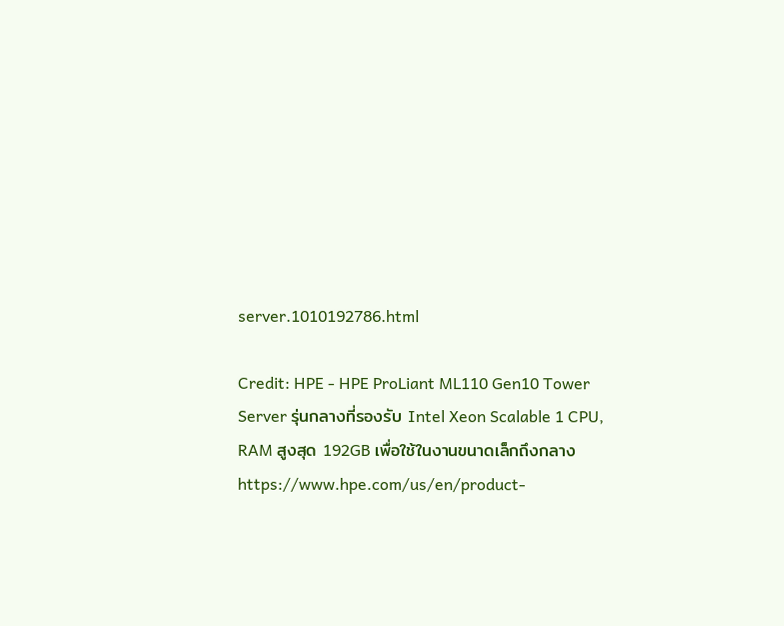server.1010192786.html

Credit: HPE - HPE ProLiant ML110 Gen10 Tower Server รุ่นกลางที่รองรับ Intel Xeon Scalable 1 CPU, RAM สูงสุด 192GB เพื่อใช้ในงานขนาดเล็กถึงกลาง https://www.hpe.com/us/en/product-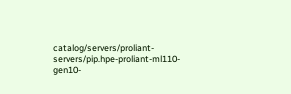catalog/servers/proliant-servers/pip.hpe-proliant-ml110-gen10-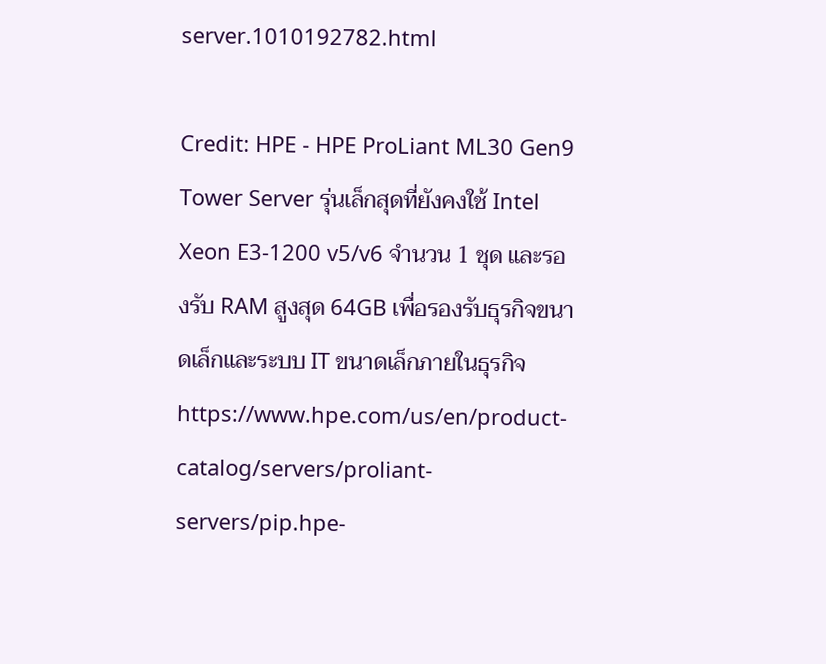server.1010192782.html

Credit: HPE - HPE ProLiant ML30 Gen9 Tower Server รุ่นเล็กสุดที่ยังคงใช้ Intel Xeon E3-1200 v5/v6 จำนวน 1 ชุด และรองรับ RAM สูงสุด 64GB เพื่อรองรับธุรกิจขนาดเล็กและระบบ IT ขนาดเล็กภายในธุรกิจ https://www.hpe.com/us/en/product-catalog/servers/proliant-servers/pip.hpe-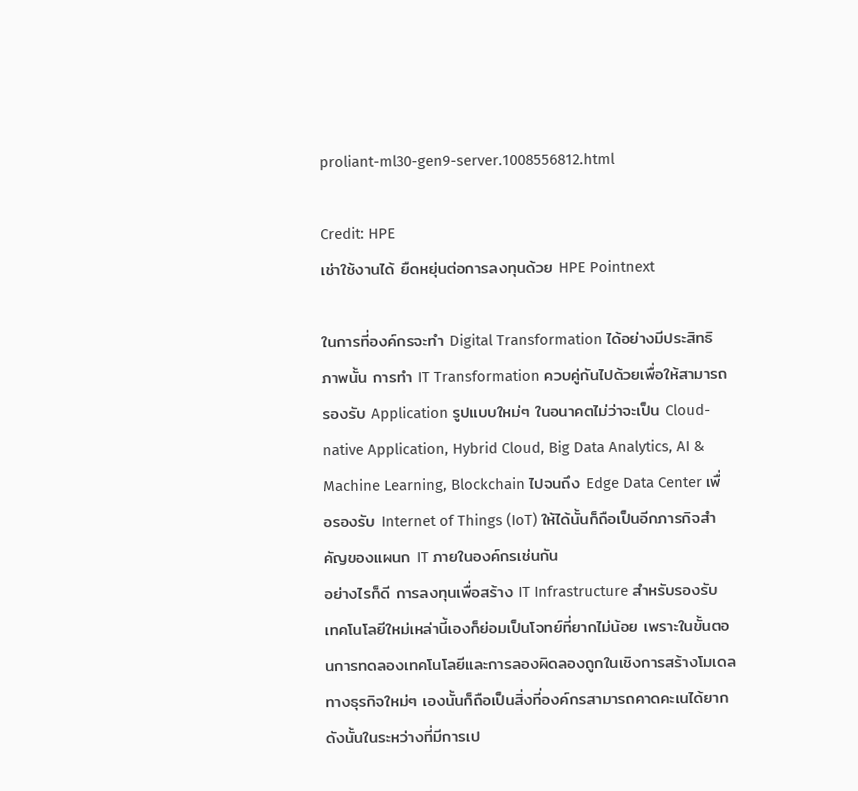proliant-ml30-gen9-server.1008556812.html

Credit: HPE
เช่าใช้งานได้ ยืดหยุ่นต่อการลงทุนด้วย HPE Pointnext

ในการที่องค์กรจะทำ Digital Transformation ได้อย่างมีประสิทธิภาพนั้น การทำ IT Transformation ควบคู่กันไปด้วยเพื่อให้สามารถรองรับ Application รูปแบบใหม่ๆ ในอนาคตไม่ว่าจะเป็น Cloud-native Application, Hybrid Cloud, Big Data Analytics, AI & Machine Learning, Blockchain ไปจนถึง Edge Data Center เพื่อรองรับ Internet of Things (IoT) ให้ได้นั้นก็ถือเป็นอีกภารกิจสำคัญของแผนก IT ภายในองค์กรเช่นกัน
อย่างไรก็ดี การลงทุนเพื่อสร้าง IT Infrastructure สำหรับรองรับเทคโนโลยีใหม่เหล่านี้เองก็ย่อมเป็นโจทย์ที่ยากไม่น้อย เพราะในขั้นตอนการทดลองเทคโนโลยีและการลองผิดลองถูกในเชิงการสร้างโมเดลทางธุรกิจใหม่ๆ เองนั้นก็ถือเป็นสิ่งที่องค์กรสามารถคาดคะเนได้ยาก ดังนั้นในระหว่างที่มีการเป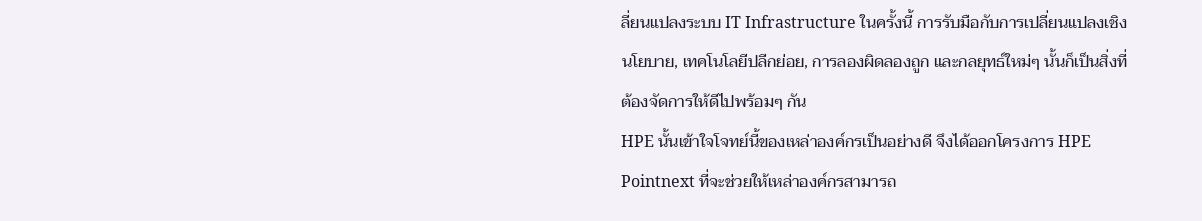ลี่ยนแปลงระบบ IT Infrastructure ในครั้งนี้ การรับมือกับการเปลี่ยนแปลงเชิงนโยบาย, เทคโนโลยีปลีกย่อย, การลองผิดลองถูก และกลยุทธ์ใหม่ๆ นั้นก็เป็นสิ่งที่ต้องจัดการให้ดีไปพร้อมๆ กัน
HPE นั้นเข้าใจโจทย์นี้ของเหล่าองค์กรเป็นอย่างดี จึงได้ออกโครงการ HPE Pointnext ที่จะช่วยให้เหล่าองค์กรสามารถ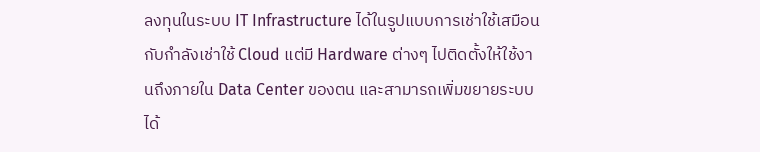ลงทุนในระบบ IT Infrastructure ได้ในรูปแบบการเช่าใช้เสมือนกับกำลังเช่าใช้ Cloud แต่มี Hardware ต่างๆ ไปติดตั้งให้ใช้งานถึงภายใน Data Center ของตน และสามารถเพิ่มขยายระบบได้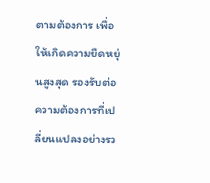ตามต้องการ เพื่อให้เกิดความยืดหยุ่นสูงสุด รองรับต่อความต้องการที่เปลี่ยนแปลงอย่างรว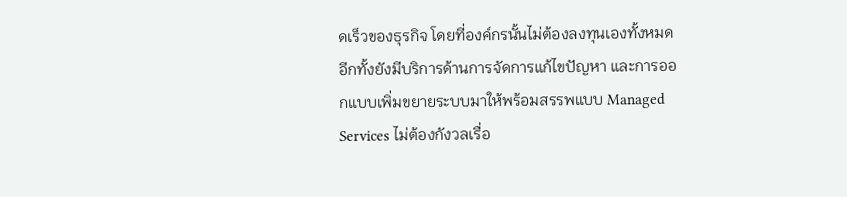ดเร็วของธุรกิจ โดยที่องค์กรนั้นไม่ต้องลงทุนเองทั้งหมด อีกทั้งยังมีบริการด้านการจัดการแก้ไขปัญหา และการออกแบบเพิ่มขยายระบบมาให้พร้อมสรรพแบบ Managed Services ไม่ต้องกังวลเรื่อ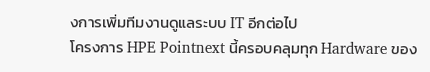งการเพิ่มทีมงานดูแลระบบ IT อีกต่อไป
โครงการ HPE Pointnext นี้ครอบคลุมทุก Hardware ของ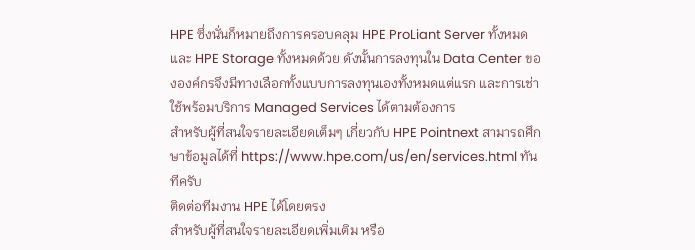HPE ซึ่งนั่นก็หมายถึงการครอบคลุม HPE ProLiant Server ทั้งหมดและ HPE Storage ทั้งหมดด้วย ดังนั้นการลงทุนใน Data Center ขององค์กรจึงมีทางเลือกทั้งแบบการลงทุนเองทั้งหมดแต่แรก และการเช่าใช้พร้อมบริการ Managed Services ได้ตามต้องการ
สำหรับผู้ที่สนใจรายละเอียดเต็มๆ เกี่ยวกับ HPE Pointnext สามารถศึกษาข้อมูลได้ที่ https://www.hpe.com/us/en/services.html ทันทีครับ
ติดต่อทีมงาน HPE ได้โดยตรง
สำหรับผู้ที่สนใจรายละเอียดเพิ่มเติม หรือ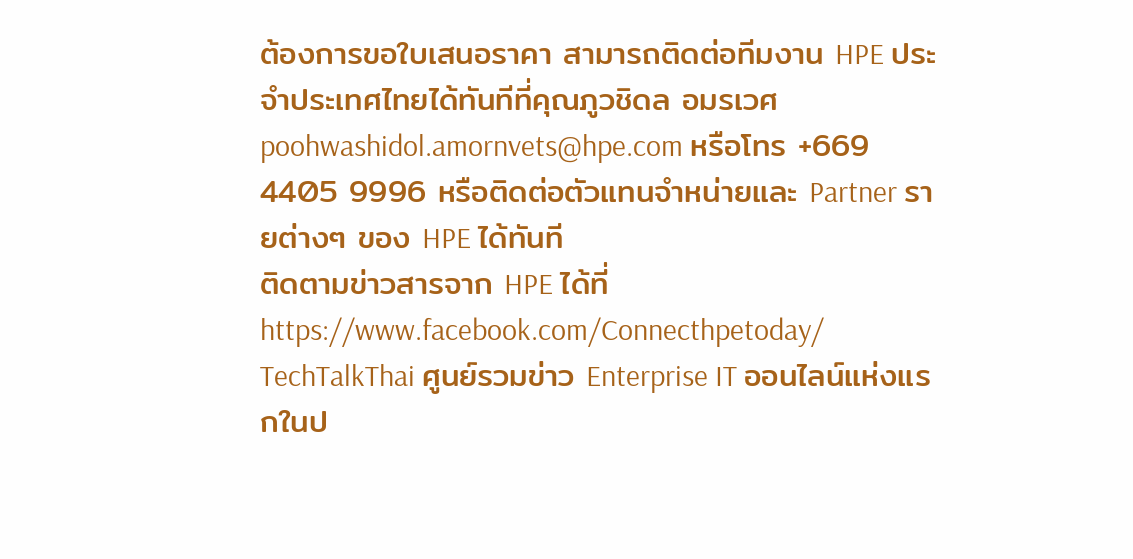ต้องการขอใบเสนอราคา สามารถติดต่อทีมงาน HPE ประจำประเทศไทยได้ทันทีที่คุณภูวชิดล อมรเวศ poohwashidol.amornvets@hpe.com หรือโทร +669 4405 9996 หรือติดต่อตัวแทนจำหน่ายและ Partner รายต่างๆ ของ HPE ได้ทันที
ติดตามข่าวสารจาก HPE ได้ที่ https://www.facebook.com/Connecthpetoday/
TechTalkThai ศูนย์รวมข่าว Enterprise IT ออนไลน์แห่งแรกในป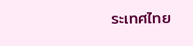ระเทศไทย